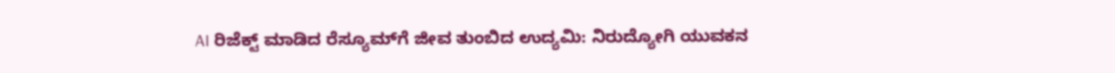AI ರಿಜೆಕ್ಟ್ ಮಾಡಿದ ರೆಸ್ಯೂಮ್‌ಗೆ ಜೀವ ತುಂಬಿದ ಉದ್ಯಮಿ: ನಿರುದ್ಯೋಗಿ ಯುವಕನ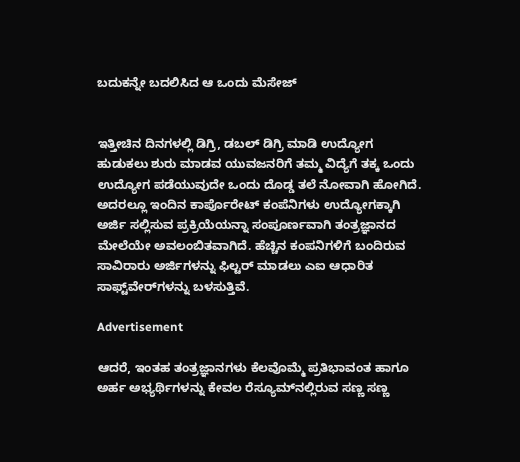ಬದುಕನ್ನೇ ಬದಲಿಸಿದ ಆ ಒಂದು ಮೆಸೇಜ್


ಇತ್ತೀಚಿನ ದಿನಗಳಲ್ಲಿ ಡಿಗ್ರಿ, ಡಬಲ್‌ ಡಿಗ್ರಿ ಮಾಡಿ ಉದ್ಯೋಗ ಹುಡುಕಲು ಶುರು ಮಾಡವ ಯುವಜನರಿಗೆ ತಮ್ಮ ವಿದ್ಯೆಗೆ ತಕ್ಕ ಒಂದು ಉದ್ಯೋಗ ಪಡೆಯುವುದೇ ಒಂದು ದೊಡ್ಡ ತಲೆ ನೋವಾಗಿ ಹೋಗಿದೆ. ಅದರಲ್ಲೂ ಇಂದಿನ ಕಾರ್ಪೊರೇಟ್ ಕಂಪೆನಿಗಳು ಉದ್ಯೋಗಕ್ಕಾಗಿ ಅರ್ಜಿ ಸಲ್ಲಿಸುವ ಪ್ರಕ್ರಿಯೆಯನ್ನಾ ಸಂಪೂರ್ಣವಾಗಿ ತಂತ್ರಜ್ಞಾನದ ಮೇಲೆಯೇ ಅವಲಂಬಿತವಾಗಿದೆ. ಹೆಚ್ಚಿನ ಕಂಪನಿಗಳಿಗೆ ಬಂದಿರುವ ಸಾವಿರಾರು ಅರ್ಜಿಗಳನ್ನು ಫಿಲ್ಟರ್ ಮಾಡಲು ಎಐ ಆಧಾರಿತ ಸಾಫ್ಟ್‌ವೇರ್‌ಗಳನ್ನು ಬಳಸುತ್ತಿವೆ.

Advertisement

ಆದರೆ, ಇಂತಹ ತಂತ್ರಜ್ಞಾನಗಳು ಕೆಲವೊಮ್ಮೆ ಪ್ರತಿಭಾವಂತ ಹಾಗೂ ಅರ್ಹ ಅಭ್ಯರ್ಥಿಗಳನ್ನು ಕೇವಲ ರೆಸ್ಯೂಮ್‌ನಲ್ಲಿರುವ ಸಣ್ಣ ಸಣ್ಣ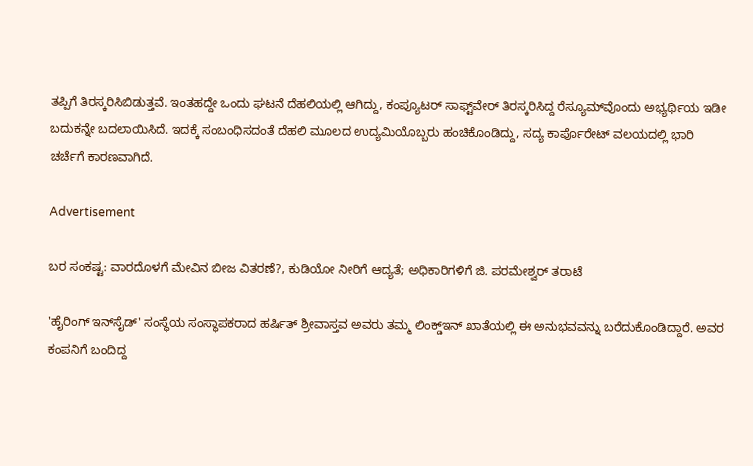ತಪ್ಪಿಗೆ ತಿರಸ್ಕರಿಸಿಬಿಡುತ್ತವೆ. ಇಂತಹದ್ದೇ ಒಂದು ಘಟನೆ ದೆಹಲಿಯಲ್ಲಿ ಆಗಿದ್ದು, ಕಂಪ್ಯೂಟರ್ ಸಾಫ್ಟ್‌ವೇರ್ ತಿರಸ್ಕರಿಸಿದ್ದ ರೆಸ್ಯೂಮ್‌ವೊಂದು ಅಭ್ಯರ್ಥಿಯ ಇಡೀ ಬದುಕನ್ನೇ ಬದಲಾಯಿಸಿದೆ. ಇದಕ್ಕೆ ಸಂಬಂಧಿಸದಂತೆ ದೆಹಲಿ ಮೂಲದ ಉದ್ಯಮಿಯೊಬ್ಬರು ಹಂಚಿಕೊಂಡಿದ್ದು, ಸದ್ಯ ಕಾರ್ಪೊರೇಟ್ ವಲಯದಲ್ಲಿ ಭಾರಿ ಚರ್ಚೆಗೆ ಕಾರಣವಾಗಿದೆ.

Advertisement

ಬರ ಸಂಕಷ್ಟ: ವಾರದೊಳಗೆ ಮೇವಿನ ಬೀಜ ವಿತರಣೆ?, ಕುಡಿಯೋ ನೀರಿಗೆ ಆದ್ಯತೆ; ಅಧಿಕಾರಿಗಳಿಗೆ ಜಿ. ಪರಮೇಶ್ವರ್ ತರಾಟೆ

'ಹೈರಿಂಗ್ ಇನ್‌ಸೈಡ್' ಸಂಸ್ಥೆಯ ಸಂಸ್ಥಾಪಕರಾದ ಹರ್ಷಿತ್ ಶ್ರೀವಾಸ್ತವ ಅವರು ತಮ್ಮ ಲಿಂಕ್ಡ್‌ಇನ್ ಖಾತೆಯಲ್ಲಿ ಈ ಅನುಭವವನ್ನು ಬರೆದುಕೊಂಡಿದ್ದಾರೆ. ಅವರ ಕಂಪನಿಗೆ ಬಂದಿದ್ದ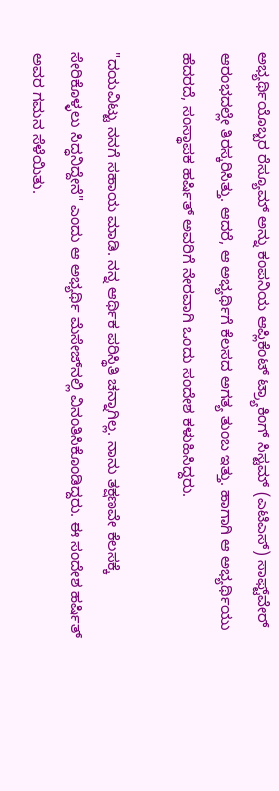ಅಭ್ಯರ್ಥಿಯೊಬ್ಬರ ರೆಸ್ಯೂಮ್‌ ಅನ್ನು ಕಂಪನಿಯ ಆಪ್ಲಿಕೆಂಟ್ ಟ್ರ್ಯಾಕಿಂಗ್ ಸಿಸ್ಟಮ್ (ಎಟಿಎಸ್‌) ಸಾಫ್ಟ್‌ವೇರ್ ಆರಂಭದಲ್ಲೇ ತಿರಸ್ಕರಿಸಿತ್ತು. ಆದರೆ, ಆ ಅಭ್ಯರ್ಥಿಗೆ ಕೆಲಸದ ಅಗತ್ಯ ತುಂಬ ಇತ್ತು. ಹಾಗಾಗಿ ಆ ಅಭ್ಯರ್ಥಿಯು ಹೆದರದೆ, ಸಂಸ್ಥಾಪಕ ಹರ್ಷಿತ್ ಅವರಿಗೆ ನೇರವಾಗಿ ಒಂದು ಸಂದೇಶ ಕಳುಹಿಸಿದ್ದರು.

"ದಯವಿಟ್ಟು ನನಗೆ ಸಹಾಯ ಮಾಡಿ. ನನ್ನ ಆರ್ಥಿಕ ಪರಿಸ್ಥಿತಿ ಚನ್ನಾಗಿಲ್ಲ. ನಾನು ತಕ್ಷಣವೇ ಕೆಲಸಕ್ಕೆ ಸೇರಿಕೊಳ್ಳಲು ಸಿದ್ಧನಿದ್ದೇನೆ" ಎಂದು ಆ ಅಭ್ಯರ್ಥಿ ಮೆಸೇಜ್‌ನಲ್ಲಿ ವಿನಂತಿಸಿಕೊಂಡಿದ್ದರು. ಈ ಸಂದೇಶ ಹರ್ಷಿತ್ ಅವರ ಗಮನ ಸೆಳೆಯಿತು.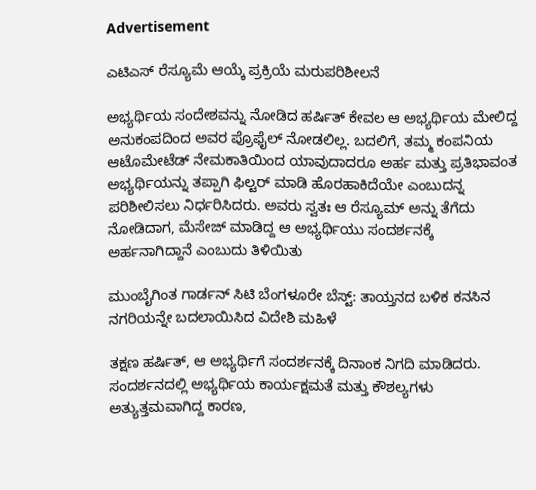Advertisement

ಎಟಿಎಸ್ ರೆಸ್ಯೂಮೆ ಆಯ್ಕೆ ಪ್ರಕ್ರಿಯೆ ಮರುಪರಿಶೀಲನೆ

ಅಭ್ಯರ್ಥಿಯ ಸಂದೇಶವನ್ನು ನೋಡಿದ ಹರ್ಷಿತ್ ಕೇವಲ ಆ ಅಭ್ಯರ್ಥಿಯ ಮೇಲಿದ್ದ ಅನುಕಂಪದಿಂದ ಅವರ ಪ್ರೊಫೈಲ್ ನೋಡಲಿಲ್ಲ. ಬದಲಿಗೆ, ತಮ್ಮ ಕಂಪನಿಯ ಆಟೊಮೇಟೆಡ್ ನೇಮಕಾತಿಯಿಂದ ಯಾವುದಾದರೂ ಅರ್ಹ ಮತ್ತು ಪ್ರತಿಭಾವಂತ ಅಭ್ಯರ್ಥಿಯನ್ನು ತಪ್ಪಾಗಿ ಫಿಲ್ಟರ್ ಮಾಡಿ ಹೊರಹಾಕಿದೆಯೇ ಎಂಬುದನ್ನ ಪರಿಶೀಲಿಸಲು ನಿರ್ಧರಿಸಿದರು. ಅವರು ಸ್ವತಃ ಆ ರೆಸ್ಯೂಮ್‌ ಅನ್ನು ತೆಗೆದು ನೋಡಿದಾಗ, ಮೆಸೇಜ್‌ ಮಾಡಿದ್ದ ಆ ಅಭ್ಯರ್ಥಿಯು ಸಂದರ್ಶನಕ್ಕೆ ಅರ್ಹನಾಗಿದ್ದಾನೆ ಎಂಬುದು ತಿಳಿಯಿತು

ಮುಂಬೈಗಿಂತ ಗಾರ್ಡನ್ ಸಿಟಿ ಬೆಂಗಳೂರೇ ಬೆಸ್ಟ್: ತಾಯ್ತನದ ಬಳಿಕ ಕನಸಿನ ನಗರಿಯನ್ನೇ ಬದಲಾಯಿಸಿದ ವಿದೇಶಿ ಮಹಿಳೆ

ತಕ್ಷಣ ಹರ್ಷಿತ್, ಆ ಅಭ್ಯರ್ಥಿಗೆ ಸಂದರ್ಶನಕ್ಕೆ ದಿನಾಂಕ ನಿಗದಿ ಮಾಡಿದರು. ಸಂದರ್ಶನದಲ್ಲಿ ಅಭ್ಯರ್ಥಿಯ ಕಾರ್ಯಕ್ಷಮತೆ ಮತ್ತು ಕೌಶಲ್ಯಗಳು ಅತ್ಯುತ್ತಮವಾಗಿದ್ದ ಕಾರಣ,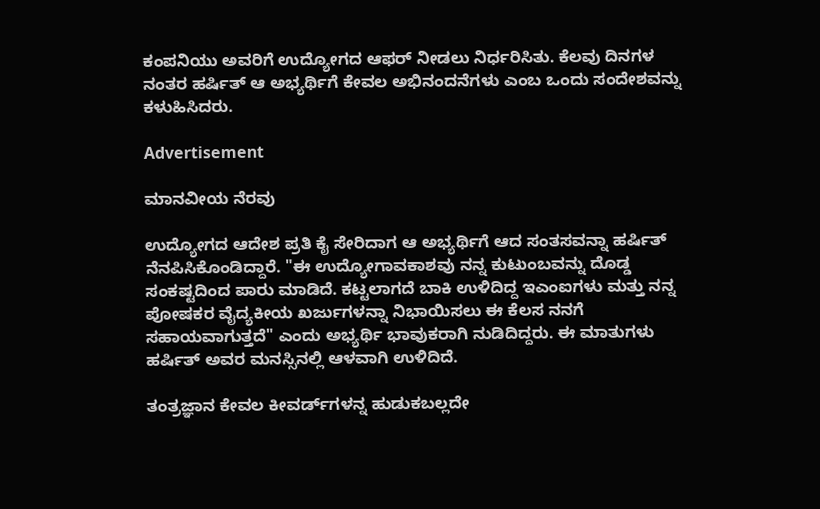ಕಂಪನಿಯು ಅವರಿಗೆ ಉದ್ಯೋಗದ ಆಫರ್ ನೀಡಲು ನಿರ್ಧರಿಸಿತು. ಕೆಲವು ದಿನಗಳ ನಂತರ ಹರ್ಷಿತ್ ಆ ಅಭ್ಯರ್ಥಿಗೆ ಕೇವಲ ಅಭಿನಂದನೆಗಳು ಎಂಬ ಒಂದು ಸಂದೇಶವನ್ನು ಕಳುಹಿಸಿದರು.

Advertisement

ಮಾನವೀಯ ನೆರವು

ಉದ್ಯೋಗದ ಆದೇಶ ಪ್ರತಿ ಕೈ ಸೇರಿದಾಗ ಆ ಅಭ್ಯರ್ಥಿಗೆ ಆದ ಸಂತಸವನ್ನಾ ಹರ್ಷಿತ್ ನೆನಪಿಸಿಕೊಂಡಿದ್ದಾರೆ. "ಈ ಉದ್ಯೋಗಾವಕಾಶವು ನನ್ನ ಕುಟುಂಬವನ್ನು ದೊಡ್ಡ ಸಂಕಷ್ಟದಿಂದ ಪಾರು ಮಾಡಿದೆ. ಕಟ್ಟಲಾಗದೆ ಬಾಕಿ ಉಳಿದಿದ್ದ ಇಎಂಐಗಳು ಮತ್ತು ನನ್ನ ಪೋಷಕರ ವೈದ್ಯಕೀಯ ಖರ್ಜುಗಳನ್ನಾ ನಿಭಾಯಿಸಲು ಈ ಕೆಲಸ ನನಗೆ ಸಹಾಯವಾಗುತ್ತದೆ" ಎಂದು ಅಭ್ಯರ್ಥಿ ಭಾವುಕರಾಗಿ ನುಡಿದಿದ್ದರು. ಈ ಮಾತುಗಳು ಹರ್ಷಿತ್ ಅವರ ಮನಸ್ಸಿನಲ್ಲಿ ಆಳವಾಗಿ ಉಳಿದಿದೆ.

ತಂತ್ರಜ್ಞಾನ ಕೇವಲ ಕೀವರ್ಡ್‌ಗಳನ್ನ ಹುಡುಕಬಲ್ಲದೇ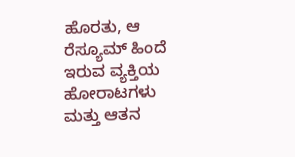ಹೊರತು, ಆ ರೆಸ್ಯೂಮ್‌ ಹಿಂದೆ ಇರುವ ವ್ಯಕ್ತಿಯ ಹೋರಾಟಗಳು ಮತ್ತು ಆತನ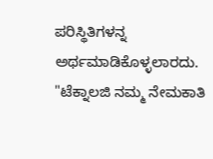ಪರಿಸ್ಥಿತಿಗಳನ್ನ ಅರ್ಥಮಾಡಿಕೊಳ್ಳಲಾರದು. "ಟೆಕ್ನಾಲಜಿ ನಮ್ಮ ನೇಮಕಾತಿ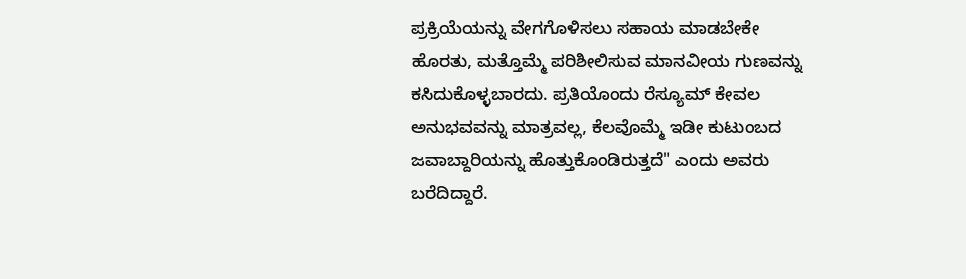ಪ್ರಕ್ರಿಯೆಯನ್ನು ವೇಗಗೊಳಿಸಲು ಸಹಾಯ ಮಾಡಬೇಕೇ ಹೊರತು, ಮತ್ತೊಮ್ಮೆ ಪರಿಶೀಲಿಸುವ ಮಾನವೀಯ ಗುಣವನ್ನು ಕಸಿದುಕೊಳ್ಳಬಾರದು. ಪ್ರತಿಯೊಂದು ರೆಸ್ಯೂಮ್‌ ಕೇವಲ ಅನುಭವವನ್ನು ಮಾತ್ರವಲ್ಲ, ಕೆಲವೊಮ್ಮೆ ಇಡೀ ಕುಟುಂಬದ ಜವಾಬ್ದಾರಿಯನ್ನು ಹೊತ್ತುಕೊಂಡಿರುತ್ತದೆ" ಎಂದು ಅವರು ಬರೆದಿದ್ದಾರೆ.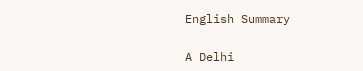English Summary

A Delhi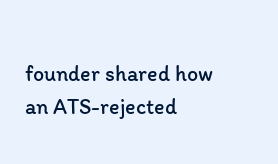founder shared how an ATS-rejected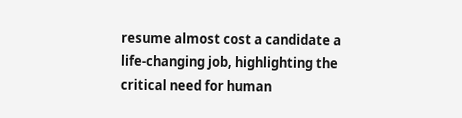resume almost cost a candidate a life-changing job, highlighting the critical need for human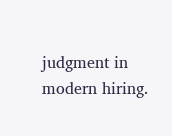judgment in modern hiring.